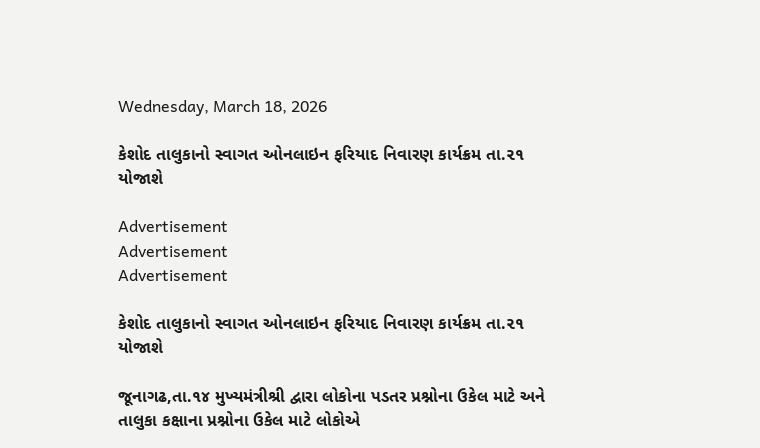Wednesday, March 18, 2026

કેશોદ તાલુકાનો સ્વાગત ઓનલાઇન ફરિયાદ નિવારણ કાર્યક્રમ તા.૨૧ યોજાશે

Advertisement
Advertisement
Advertisement

કેશોદ તાલુકાનો સ્વાગત ઓનલાઇન ફરિયાદ નિવારણ કાર્યક્રમ તા.૨૧ યોજાશે

જૂનાગઢ,તા.૧૪ મુખ્યમંત્રીશ્રી દ્વારા લોકોના પડતર પ્રશ્નોના ઉકેલ માટે અને તાલુકા કક્ષાના પ્રશ્નોના ઉકેલ માટે લોકોએ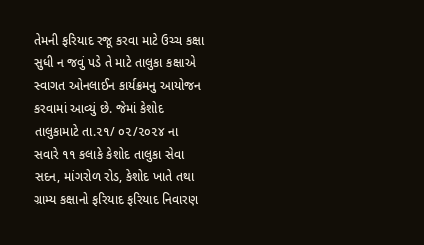તેમની ફરિયાદ રજૂ કરવા માટે ઉચ્ચ કક્ષા સુધી ન જવું પડે તે માટે તાલુકા કક્ષાએ સ્વાગત ઓનલાઈન કાર્યક્રમનુ આયોજન કરવામાં આવ્યું છે. જેમાં કેશોદ તાલુકામાટે તા.૨૧/ ૦૨/૨૦૨૪ ના સવારે ૧૧ કલાકે કેશોદ તાલુકા સેવા સદન, માંગરોળ રોડ, કેશોદ ખાતે તથા ગ્રામ્ય કક્ષાનો ફરિયાદ ફરિયાદ નિવારણ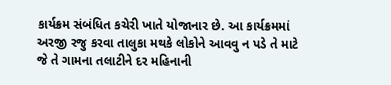કાર્યક્રમ સંબંધિત કચેરી ખાતે યોજાનાર છે. આ કાર્યક્રમમાં અરજી રજુ કરવા તાલુકા મથકે લોકોને આવવુ ન પડે તે માટે જે તે ગામના તલાટીને દર મહિનાની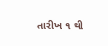તારીખ ૧ થી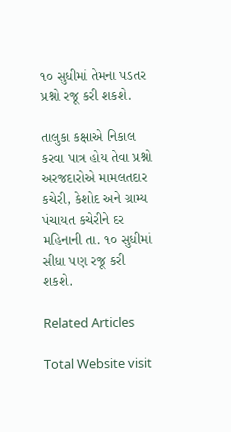૧૦ સુધીમાં તેમના પડતર પ્રશ્નો રજૂ કરી શકશે.

તાલુકા કક્ષાએ નિકાલ કરવા પાત્ર હોય તેવા પ્રશ્નો અરજદારોએ મામલતદાર કચેરી, કેશોદ અને ગ્રામ્ય પંચાયત કચેરીને દર મહિનાની તા. ૧૦ સુધીમાં સીધા પણ રજૂ કરી શકશે.

Related Articles

Total Website visit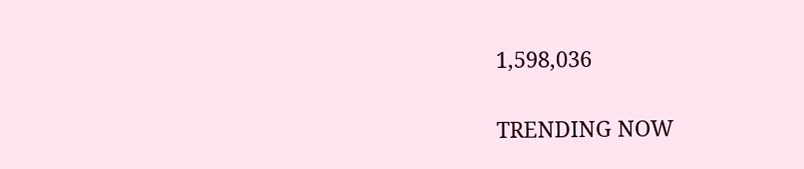1,598,036

TRENDING NOW